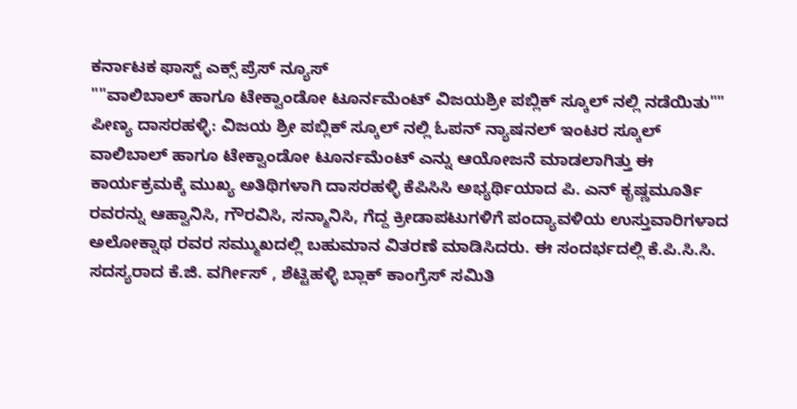ಕರ್ನಾಟಕ ಫಾಸ್ಟ್ ಎಕ್ಸ್ ಪ್ರೆಸ್ ನ್ಯೂಸ್
""ವಾಲಿಬಾಲ್ ಹಾಗೂ ಟೇಕ್ವಾಂಡೋ ಟೂರ್ನಮೆಂಟ್ ವಿಜಯಶ್ರೀ ಪಬ್ಲಿಕ್ ಸ್ಕೂಲ್ ನಲ್ಲಿ ನಡೆಯಿತು""
ಪೀಣ್ಯ ದಾಸರಹಳ್ಳಿ: ವಿಜಯ ಶ್ರೀ ಪಬ್ಲಿಕ್ ಸ್ಕೂಲ್ ನಲ್ಲಿ ಓಪನ್ ನ್ಯಾಷನಲ್ ಇಂಟರ ಸ್ಕೂಲ್ ವಾಲಿಬಾಲ್ ಹಾಗೂ ಟೇಕ್ವಾಂಡೋ ಟೂರ್ನಮೆಂಟ್ ಎನ್ನು ಆಯೋಜನೆ ಮಾಡಲಾಗಿತ್ತು ಈ ಕಾರ್ಯಕ್ರಮಕ್ಕೆ ಮುಖ್ಯ ಅತಿಥಿಗಳಾಗಿ ದಾಸರಹಳ್ಳಿ ಕೆಪಿಸಿಸಿ ಅಭ್ಯರ್ಥಿಯಾದ ಪಿ. ಎನ್ ಕೃಷ್ಣಮೂರ್ತಿ ರವರನ್ನು ಆಹ್ವಾನಿಸಿ, ಗೌರವಿಸಿ, ಸನ್ಮಾನಿಸಿ, ಗೆದ್ದ ಕ್ರೀಡಾಪಟುಗಳಿಗೆ ಪಂದ್ಯಾವಳಿಯ ಉಸ್ತುವಾರಿಗಳಾದ ಅಲೋಕ್ನಾಥ ರವರ ಸಮ್ಮುಖದಲ್ಲಿ ಬಹುಮಾನ ವಿತರಣೆ ಮಾಡಿಸಿದರು. ಈ ಸಂದರ್ಭದಲ್ಲಿ ಕೆ.ಪಿ.ಸಿ.ಸಿ. ಸದಸ್ಯರಾದ ಕೆ.ಜಿ. ವರ್ಗೀಸ್ , ಶೆಟ್ಟಿಹಳ್ಳಿ ಬ್ಲಾಕ್ ಕಾಂಗ್ರೆಸ್ ಸಮಿತಿ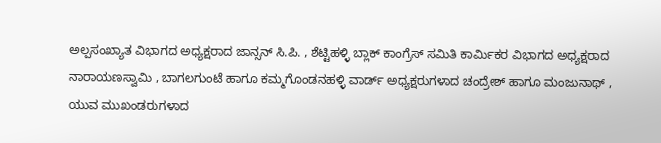ಅಲ್ಪಸಂಖ್ಯಾತ ವಿಭಾಗದ ಅಧ್ಯಕ್ಷರಾದ ಜಾನ್ಸನ್ ಸಿ.ಪಿ. , ಶೆಟ್ಟಿಹಳ್ಳಿ ಬ್ಲಾಕ್ ಕಾಂಗ್ರೆಸ್ ಸಮಿತಿ ಕಾರ್ಮಿಕರ ವಿಭಾಗದ ಅಧ್ಯಕ್ಷರಾದ ನಾರಾಯಣಸ್ವಾಮಿ , ಬಾಗಲಗುಂಟೆ ಹಾಗೂ ಕಮ್ಮಗೊಂಡನಹಳ್ಳಿ ವಾರ್ಡ್ ಅಧ್ಯಕ್ಷರುಗಳಾದ ಚಂದ್ರೇಶ್ ಹಾಗೂ ಮಂಜುನಾಥ್ , ಯುವ ಮುಖಂಡರುಗಳಾದ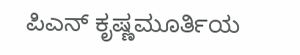ಪಿಎನ್ ಕೃಷ್ಣಮೂರ್ತಿಯ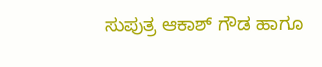ಸುಪುತ್ರ ಆಕಾಶ್ ಗೌಡ ಹಾಗೂ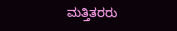ಮತ್ತಿತರರು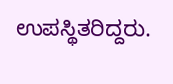ಉಪಸ್ಥಿತರಿದ್ದರು.